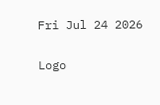Fri Jul 24 2026

Logo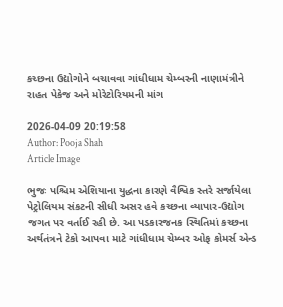કચ્છના ઉદ્યોગોને બચાવવા ગાંધીધામ ચેમ્બરની નાણામંત્રીને રાહત પેકેજ અને મોરેટોરિયમની માંગ

2026-04-09 20:19:58
Author: Pooja Shah
Article Image

ભુજઃ પશ્ચિમ એશિયાના યુદ્ધના કારણે વૈશ્વિક સ્તરે સર્જાયેલા પેટ્રોલિયમ સંકટની સીધી અસર હવે કચ્છના વ્યાપાર-ઉદ્યોગ જગત પર વર્તાઈ રહી છે. આ પડકારજનક સ્થિતિમાં કચ્છના અર્થતંત્રને ટેકો આપવા માટે ગાંધીધામ ચેમ્બર ઓફ કોમર્સ એન્ડ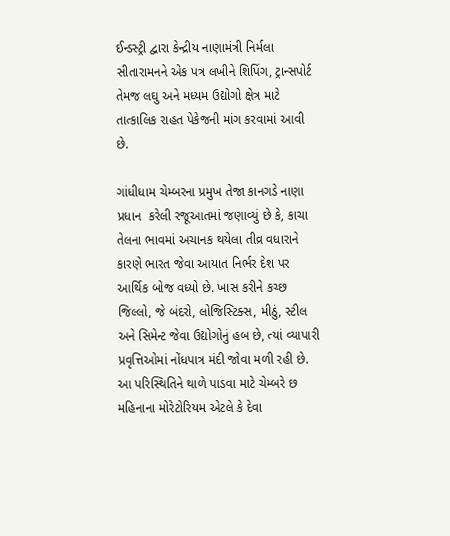ઈન્ડસ્ટ્રી દ્વારા કેન્દ્રીય નાણામંત્રી નિર્મલા સીતારામનને એક પત્ર લખીને શિપિંગ, ટ્રાન્સપોર્ટ તેમજ લઘુ અને મધ્યમ ઉદ્યોગો ક્ષેત્ર માટે તાત્કાલિક રાહત પેકેજની માંગ કરવામાં આવી છે.

ગાંધીધામ ચેમ્બરના પ્રમુખ તેજા કાનગડે નાણા પ્રધાન  કરેલી રજૂઆતમાં જણાવ્યું છે કે, કાચા તેલના ભાવમાં અચાનક થયેલા તીવ્ર વધારાને કારણે ભારત જેવા આયાત નિર્ભર દેશ પર આર્થિક બોજ વધ્યો છે. ખાસ કરીને કચ્છ જિલ્લો, જે બંદરો, લોજિસ્ટિક્સ, મીઠું, સ્ટીલ અને સિમેન્ટ જેવા ઉદ્યોગોનું હબ છે, ત્યાં વ્યાપારી પ્રવૃત્તિઓમાં નોંધપાત્ર મંદી જોવા મળી રહી છે. આ પરિસ્થિતિને થાળે પાડવા માટે ચેમ્બરે છ મહિનાના મોરેટોરિયમ એટલે કે દેવા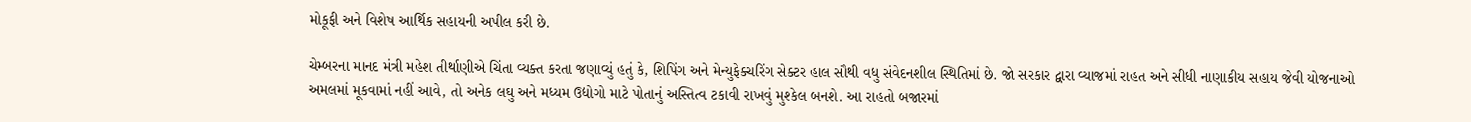મોકૂફી અને વિશેષ આર્થિક સહાયની અપીલ કરી છે.

ચેમ્બરના માનદ મંત્રી મહેશ તીર્થાણીએ ચિંતા વ્યક્ત કરતા જણાવ્યું હતું કે, શિપિંગ અને મેન્યુફેક્ચરિંગ સેક્ટર હાલ સૌથી વધુ સંવેદનશીલ સ્થિતિમાં છે. જો સરકાર દ્વારા વ્યાજમાં રાહત અને સીધી નાણાકીય સહાય જેવી યોજનાઓ અમલમાં મૂકવામાં નહીં આવે, તો અનેક લઘુ અને મધ્યમ ઉદ્યોગો માટે પોતાનું અસ્તિત્વ ટકાવી રાખવું મુશ્કેલ બનશે. આ રાહતો બજારમાં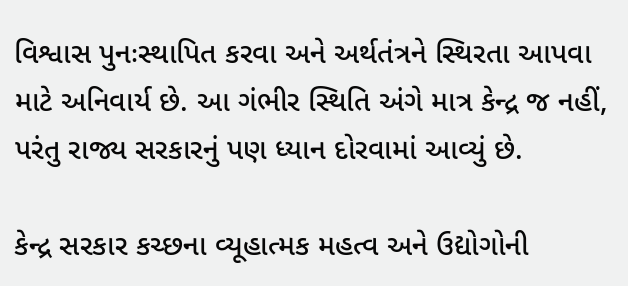વિશ્વાસ પુનઃસ્થાપિત કરવા અને અર્થતંત્રને સ્થિરતા આપવા માટે અનિવાર્ય છે. આ ગંભીર સ્થિતિ અંગે માત્ર કેન્દ્ર જ નહીં, પરંતુ રાજ્ય સરકારનું પણ ધ્યાન દોરવામાં આવ્યું છે.

કેન્દ્ર સરકાર કચ્છના વ્યૂહાત્મક મહત્વ અને ઉદ્યોગોની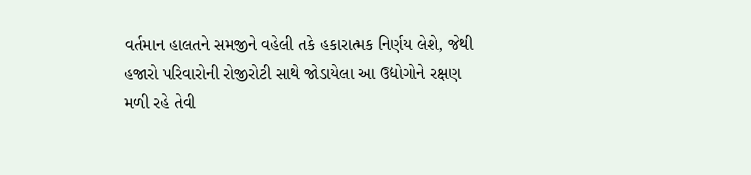વર્તમાન હાલતને સમજીને વહેલી તકે હકારાત્મક નિર્ણય લેશે, જેથી હજારો પરિવારોની રોજીરોટી સાથે જોડાયેલા આ ઉદ્યોગોને રક્ષણ મળી રહે તેવી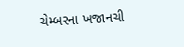ચેમ્બરના ખજાનચી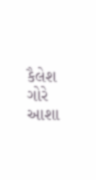કૈલેશ ગોરે આશા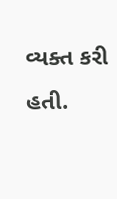વ્યક્ત કરી હતી.